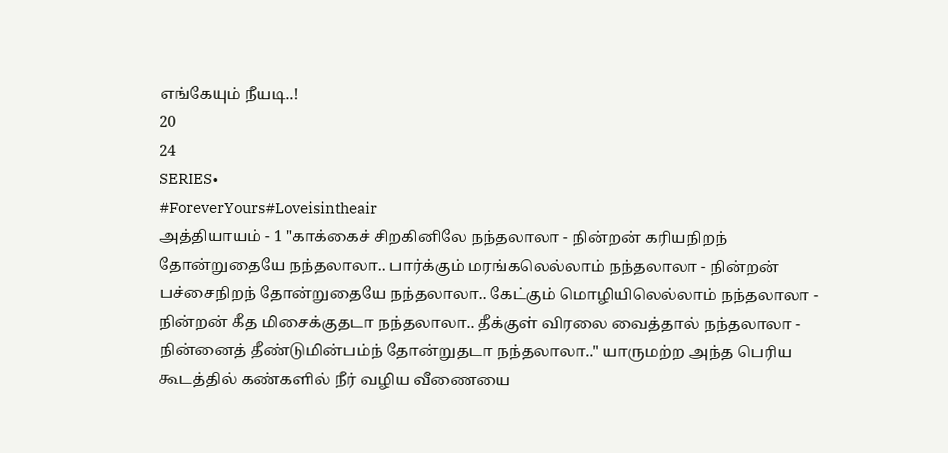எங்கேயும் நீயடி..!
20
24
SERIES•
#ForeverYours#Loveisintheair
அத்தியாயம் - 1 "காக்கைச் சிறகினிலே நந்தலாலா - நின்றன் கரியநிறந் தோன்றுதையே நந்தலாலா.. பார்க்கும் மரங்கலெல்லாம் நந்தலாலா - நின்றன் பச்சைநிறந் தோன்றுதையே நந்தலாலா.. கேட்கும் மொழியிலெல்லாம் நந்தலாலா - நின்றன் கீத மிசைக்குதடா நந்தலாலா.. தீக்குள் விரலை வைத்தால் நந்தலாலா - நின்னைத் தீண்டுமின்பம்ந் தோன்றுதடா நந்தலாலா.." யாருமற்ற அந்த பெரிய கூடத்தில் கண்களில் நீர் வழிய வீணையை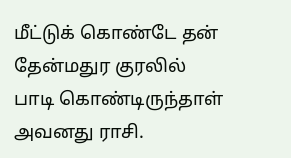மீட்டுக் கொண்டே தன் தேன்மதுர குரலில் பாடி கொண்டிருந்தாள் அவனது ராசி.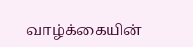வாழ்க்கையின்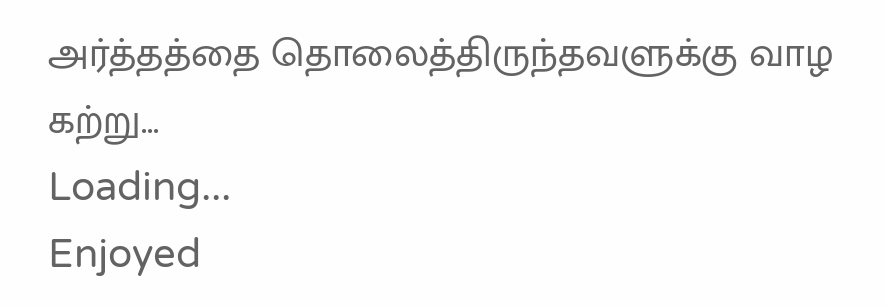அர்த்தத்தை தொலைத்திருந்தவளுக்கு வாழ கற்று...
Loading...
Enjoyed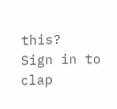this?
Sign in to clap